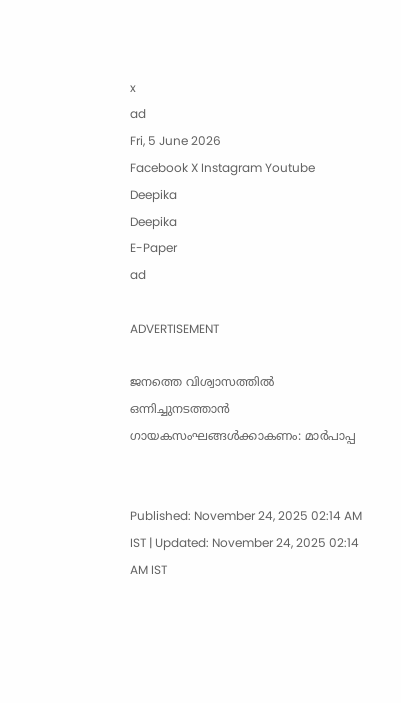x
ad
Fri, 5 June 2026
Facebook X Instagram Youtube
Deepika
Deepika
E-Paper
ad

ADVERTISEMENT

ജനത്തെ വിശ്വാസത്തിൽ ഒന്നിച്ചുനടത്താൻ ഗായകസംഘങ്ങൾക്കാകണം: മാർപാപ്പ


Published: November 24, 2025 02:14 AM IST | Updated: November 24, 2025 02:14 AM IST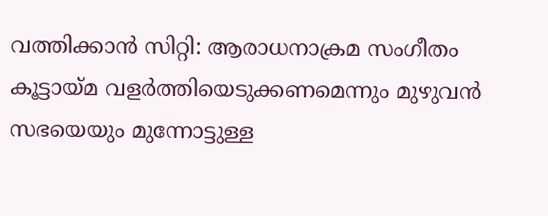വത്തിക്കാൻ സിറ്റി: ആരാധനാക്രമ സംഗീതം കൂട്ടായ്മ വളർത്തിയെടുക്കണമെന്നും മുഴുവൻ സഭയെയും മുന്നോട്ടുള്ള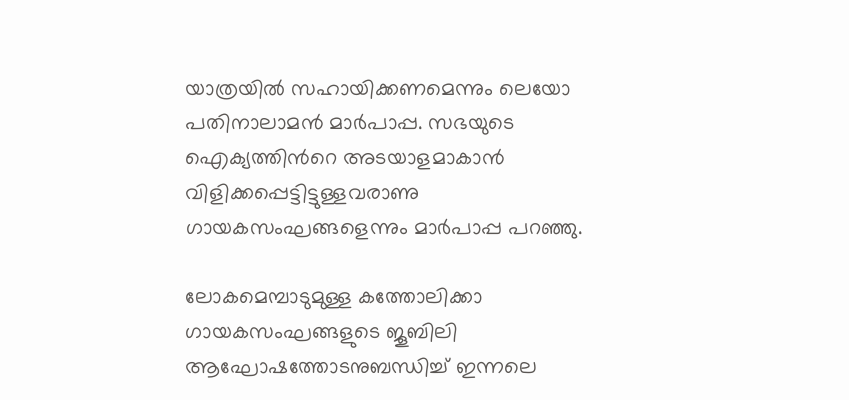യാത്രയിൽ സഹായിക്കണമെന്നും ലെയോ പതിനാലാമൻ മാർപാപ്പ. സഭയുടെ ഐക്യത്തിന്‍റെ അടയാളമാകാൻ വിളിക്കപ്പെട്ടിട്ടുള്ളവരാണു ഗായകസംഘങ്ങളെന്നും മാർപാപ്പ പറഞ്ഞു.

ലോകമെമ്പാടുമുള്ള കത്തോലിക്കാ ഗായകസംഘങ്ങളുടെ ജൂബിലി ആഘോഷത്തോടനുബന്ധിച്ച് ഇന്നലെ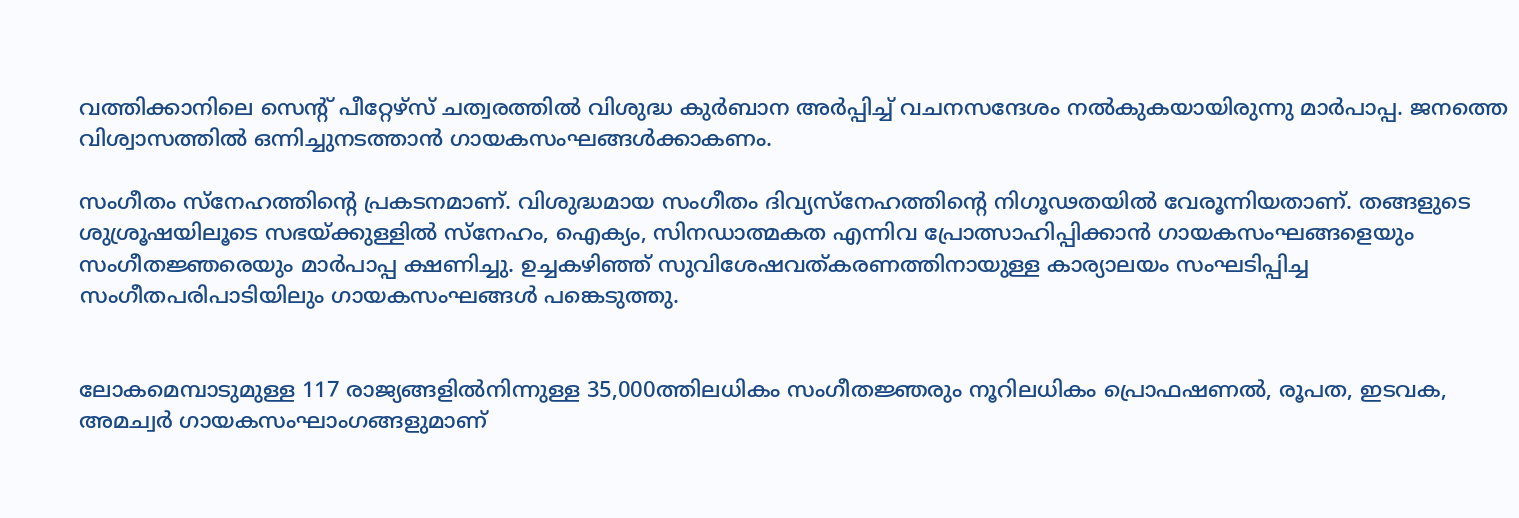വത്തിക്കാനിലെ സെന്‍റ് പീറ്റേഴ്സ് ചത്വരത്തിൽ വിശുദ്ധ കുർബാന അർപ്പിച്ച് വചനസന്ദേശം നൽകുകയായിരുന്നു മാർപാപ്പ. ജനത്തെ വിശ്വാസത്തിൽ ഒന്നിച്ചുനടത്താൻ ഗായകസംഘങ്ങൾക്കാകണം.

സംഗീതം സ്നേഹത്തിന്‍റെ പ്രകടനമാണ്. വിശുദ്ധമായ സംഗീതം ദിവ്യസ്നേഹത്തിന്‍റെ നിഗൂഢതയിൽ വേരൂന്നിയതാണ്. തങ്ങളുടെ ശുശ്രൂഷയിലൂടെ സഭയ്ക്കുള്ളിൽ സ്നേഹം, ഐക്യം, സിനഡാത്മകത എന്നിവ പ്രോത്സാഹിപ്പിക്കാൻ ഗായകസംഘങ്ങളെയും സംഗീതജ്ഞരെയും മാർപാപ്പ ക്ഷണിച്ചു. ഉച്ചകഴിഞ്ഞ് സുവിശേഷവത്കരണത്തിനായുള്ള കാര്യാലയം സംഘടിപ്പിച്ച സംഗീതപരിപാടിയിലും ഗായകസംഘങ്ങൾ പങ്കെടുത്തു.


ലോകമെമ്പാടുമുള്ള 117 രാജ്യങ്ങളിൽനിന്നുള്ള 35,000ത്തിലധികം സംഗീതജ്ഞരും നൂറിലധികം പ്രൊഫഷണൽ, രൂപത, ഇടവക, അമച്വർ ഗായകസംഘാംഗങ്ങളുമാണ്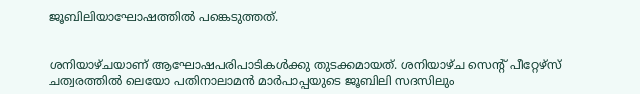ജൂബിലിയാഘോഷത്തിൽ പങ്കെടുത്തത്.


ശനിയാഴ്ചയാണ് ആഘോഷപരിപാടികൾക്കു തുടക്കമായത്. ശനിയാഴ്ച സെന്‍റ് പീറ്റേഴ്‌സ് ചത്വരത്തിൽ ലെയോ പതിനാലാമൻ മാർപാപ്പയുടെ ജൂബിലി സദസിലും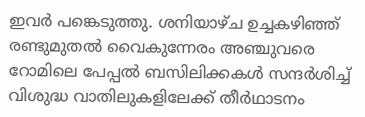ഇവർ പങ്കെടുത്തു. ശനിയാഴ്ച ഉച്ചകഴിഞ്ഞ് രണ്ടുമുതൽ വൈകുന്നേരം അഞ്ചുവരെ റോമിലെ പേപ്പൽ ബസിലിക്കകൾ സന്ദർശിച്ച് വിശുദ്ധ വാതിലുകളിലേക്ക് തീർഥാടനം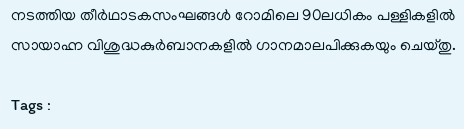നടത്തിയ തീർഥാടകസംഘങ്ങൾ റോമിലെ 90ലധികം പള്ളികളിൽ സായാഹ്ന വിശുദ്ധകുർബാനകളിൽ ഗാനമാലപിക്കുകയും ചെയ്തു.

Tags :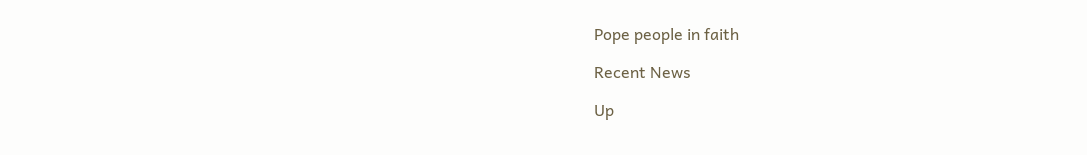Pope people in faith

Recent News

Up